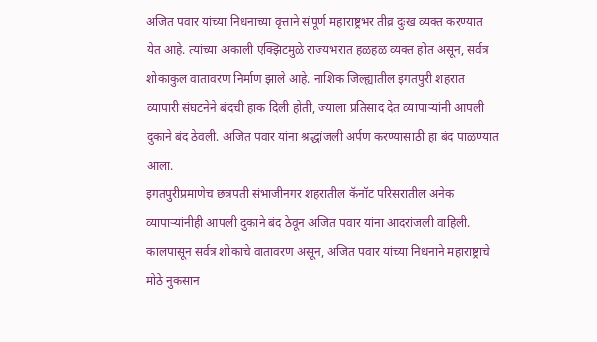अजित पवार यांच्या निधनाच्या वृत्ताने संपूर्ण महाराष्ट्रभर तीव्र दुःख व्यक्त करण्यात येत आहे. त्यांच्या अकाली एक्झिटमुळे राज्यभरात हळहळ व्यक्त होत असून, सर्वत्र शोकाकुल वातावरण निर्माण झाले आहे. नाशिक जिल्ह्यातील इगतपुरी शहरात व्यापारी संघटनेने बंदची हाक दिली होती, ज्याला प्रतिसाद देत व्यापाऱ्यांनी आपली दुकाने बंद ठेवली. अजित पवार यांना श्रद्धांजली अर्पण करण्यासाठी हा बंद पाळण्यात आला.
इगतपुरीप्रमाणेच छत्रपती संभाजीनगर शहरातील कॅनॉट परिसरातील अनेक व्यापाऱ्यांनीही आपली दुकाने बंद ठेवून अजित पवार यांना आदरांजली वाहिली. कालपासून सर्वत्र शोकाचे वातावरण असून, अजित पवार यांच्या निधनाने महाराष्ट्राचे मोठे नुकसान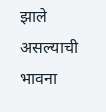झाले असल्याची भावना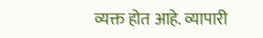व्यक्त होत आहे. व्यापारी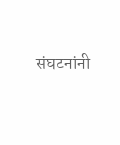संघटनांनी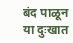बंद पाळून या दुःखात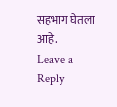सहभाग घेतला आहे.
Leave a Reply